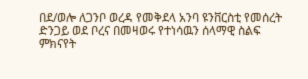በደ/ወሎ ለጋንቦ ወረዳ የመቅደላ አንባ ዩንቨርስቲ የመሰረት ድንጋይ ወደ ቦረና በመዛወሩ የተነሳዉን ሰላማዊ ስልፍ ምክናየት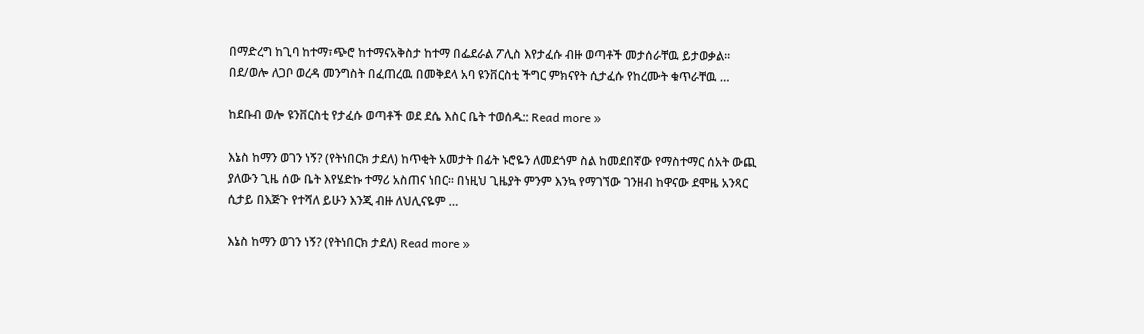በማድረግ ከጊባ ከተማ፣ጭሮ ከተማናአቅስታ ከተማ በፌደራል ፖሊስ እየታፈሱ ብዙ ወጣቶች መታሰራቸዉ ይታወቃል። በደ/ወሎ ለጋቦ ወረዳ መንግስት በፈጠረዉ በመቅደላ አባ ዩንቨርስቲ ችግር ምክናየት ሲታፈሱ የከረሙት ቁጥራቸዉ …

ከደቡብ ወሎ ዩንቨርስቲ የታፈሱ ወጣቶች ወደ ደሴ እስር ቤት ተወሰዱ:: Read more »

እኔስ ከማን ወገን ነኝ? (የትነበርክ ታደለ) ከጥቂት አመታት በፊት ኑሮዬን ለመደጎም ስል ከመደበኛው የማስተማር ሰአት ውጪ ያለውን ጊዜ ሰው ቤት እየሄድኩ ተማሪ አስጠና ነበር። በነዚህ ጊዜያት ምንም እንኳ የማገኘው ገንዘብ ከዋናው ደሞዜ አንጻር ሲታይ በእጅጉ የተሻለ ይሁን እንጂ ብዙ ለህሊናዬም …

እኔስ ከማን ወገን ነኝ? (የትነበርክ ታደለ) Read more »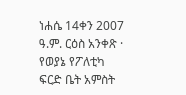ነሐሴ 14ቀን 2007 ዓ.ም. ርዕስ አንቀጽ · የወያኔ የፖለቲካ ፍርድ ቤት አምስት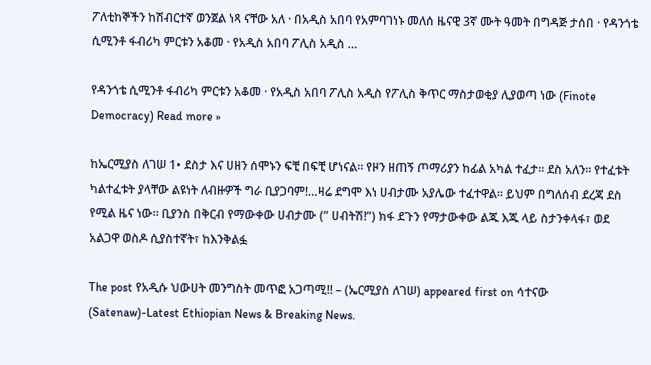ፖለቲከኞችን ከሽብርተኛ ወንጀል ነጻ ናቸው አለ · በአዲስ አበባ የአምባገነኑ መለሰ ዜናዊ 3ኛ ሙት ዓመት በግዳጅ ታሰበ · የዳንጎቴ ሲሚንቶ ፋብሪካ ምርቱን አቆመ · የአዲስ አበባ ፖሊስ አዲስ …

የዳንጎቴ ሲሚንቶ ፋብሪካ ምርቱን አቆመ · የአዲስ አበባ ፖሊስ አዲስ የፖሊስ ቅጥር ማስታወቂያ ሊያወጣ ነው (Finote Democracy) Read more »

ከኤርሚያስ ለገሠ 1• ደስታ እና ሀዘን ሰሞኑን ፍቺ በፍቺ ሆነናል። የዞን ዘጠኝ ጦማሪያን ከፊል አካል ተፈታ። ደስ አለን። የተፈቱት ካልተፈቱት ያላቸው ልዩነት ለብዙዎች ግራ ቢያጋባም!…ዛሬ ደግሞ እነ ሀብታሙ አያሌው ተፈተዋል። ይህም በግለሰብ ደረጃ ደስ የሚል ዜና ነው። ቢያንስ በቅርብ የማውቀው ሀብታሙ (” ሀብትሽ!”) ክፋ ደጉን የማታውቀው ልጁ እጁ ላይ ስታንቀላፋ፣ ወደ አልጋዋ ወስዶ ሲያስተኛት፣ ከእንቅልፏ

The post የአዲሱ ህውሀት መንግስት መጥፎ አጋጣሚ!! – (ኤርሚያስ ለገሠ) appeared first on ሳተናው (Satenaw)-Latest Ethiopian News & Breaking News.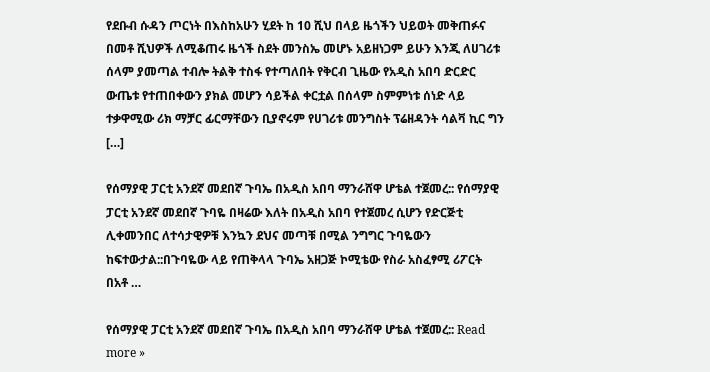የደቡብ ሱዳን ጦርነት በእስከአሁን ሂደት ከ 10 ሺህ በላይ ዜጎችን ህይወት መቅጠፉና በመቶ ሺህዎች ለሚቆጠሩ ዜጎች ስደት መንስኤ መሆኑ አይዘነጋም ይሁን እንጂ ለሀገሪቱ ሰላም ያመጣል ተብሎ ትልቅ ተስፋ የተጣለበት የቅርብ ጊዜው የአዲስ አበባ ድርድር ውጤቱ የተጠበቀውን ያክል መሆን ሳይችል ቀርቷል በሰላም ስምምነቱ ሰነድ ላይ ተቃዋሚው ሪክ ማቻር ፊርማቸውን ቢያኖሩም የሀገሪቱ መንግስት ፕሬዘዳንት ሳልቫ ኪር ግን […]

የሰማያዊ ፓርቲ አንደኛ መደበኛ ጉባኤ በአዲስ አበባ ማንራሸዋ ሆቴል ተጀመረ:: የሰማያዊ ፓርቲ አንደኛ መደበኛ ጉባዬ በዛሬው እለት በአዲስ አበባ የተጀመረ ሲሆን የድርጅቲ ሊቀመንበር ለተሳታዊዎቹ እንኳን ደህና መጣቹ በሚል ንግግር ጉባዬውን ከፍተውታል::በጉባዬው ላይ የጠቅላላ ጉባኤ አዘጋጅ ኮሚቴው የስራ አስፈፃሚ ሪፖርት በአቶ …

የሰማያዊ ፓርቲ አንደኛ መደበኛ ጉባኤ በአዲስ አበባ ማንራሸዋ ሆቴል ተጀመረ:: Read more »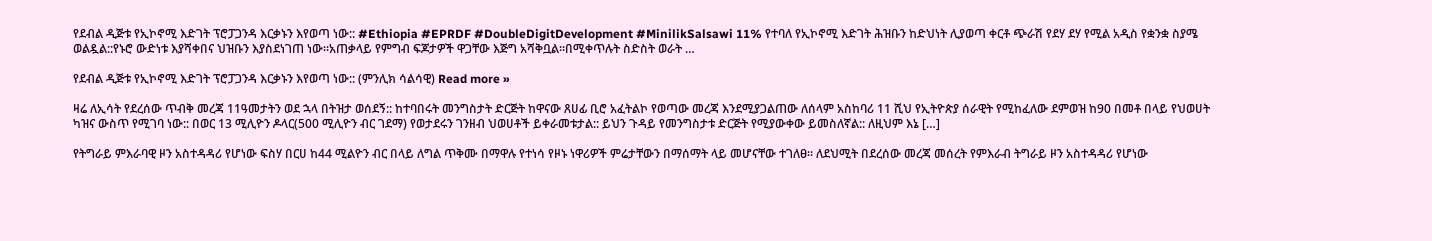የደብል ዲጅቱ የኢኮኖሚ እድገት ፕሮፓጋንዳ እርቃኑን እየወጣ ነው:: #Ethiopia #EPRDF #DoubleDigitDevelopment #MinilikSalsawi 11% የተባለ የኢኮኖሚ እድገት ሕዝቡን ከድህነት ሊያወጣ ቀርቶ ጭራሽ የደሃ ደሃ የሚል አዲስ የቋንቋ ስያሜ ወልዷል::የኑሮ ውድነቱ እያሻቀበና ህዝቡን እያስደነገጠ ነው፡፡አጠቃላይ የምግብ ፍጆታዎች ዋጋቸው እጅግ አሻቅቧል፡፡በሚቀጥሉት ስድስት ወራት …

የደብል ዲጅቱ የኢኮኖሚ እድገት ፕሮፓጋንዳ እርቃኑን እየወጣ ነው:: (ምንሊክ ሳልሳዊ) Read more »

ዛሬ ለኢሳት የደረሰው ጥብቅ መረጃ 11ዓመታትን ወደ ኋላ በትዝታ ወሰደኝ:: ከተባበሩት መንግስታት ድርጅት ከዋናው ጸሀፊ ቢሮ አፈትልኮ የወጣው መረጃ እንደሚያጋልጠው ለሰላም አስከባሪ 11 ሺህ የኢትዮጵያ ሰራዊት የሚከፈለው ደምወዝ ከ90 በመቶ በላይ የህወሀት ካዝና ውስጥ የሚገባ ነው:: በወር 13 ሚሊዮን ዶላር(500 ሚሊዮን ብር ገደማ) የወታደሩን ገንዘብ ህወሀቶች ይቀራመቱታል:: ይህን ጉዳይ የመንግስታቱ ድርጅት የሚያውቀው ይመስለኛል:: ለዚህም እኔ […]

የትግራይ ምእራባዊ ዞን አስተዳዳሪ የሆነው ፍስሃ በርሀ ከ44 ሚልዮን ብር በላይ ለግል ጥቅሙ በማዋሉ የተነሳ የዞኑ ነዋሪዎች ምሬታቸውን በማሰማት ላይ መሆናቸው ተገለፀ። ለደህሚት በደረሰው መረጃ መሰረት የምእራብ ትግራይ ዞን አስተዳዳሪ የሆነው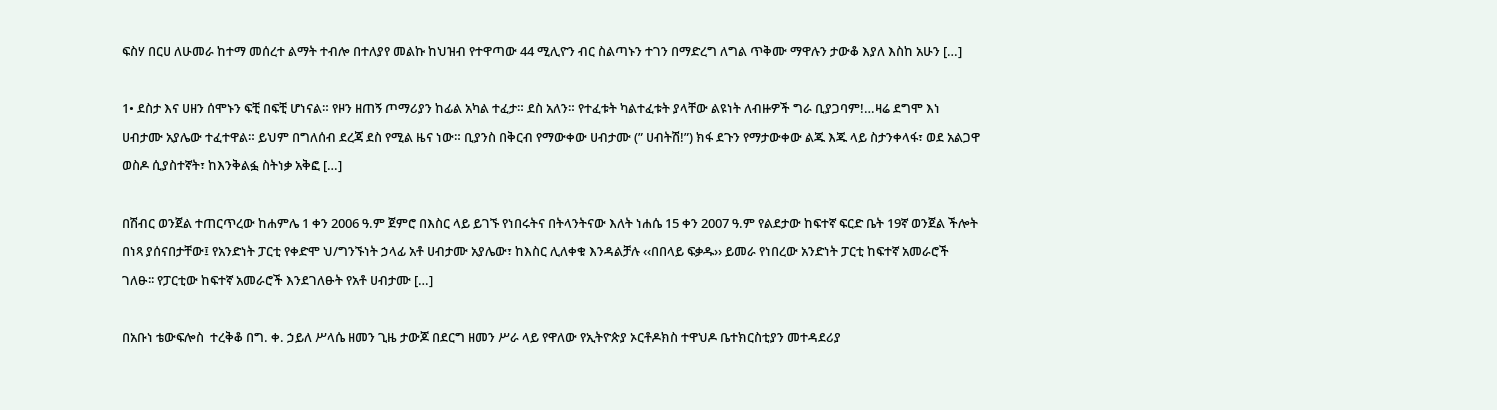ፍስሃ በርሀ ለሁመራ ከተማ መሰረተ ልማት ተብሎ በተለያየ መልኩ ከህዝብ የተዋጣው 44 ሚሊዮን ብር ስልጣኑን ተገን በማድረግ ለግል ጥቅሙ ማዋሉን ታውቆ እያለ እስከ አሁን […]

1• ደስታ እና ሀዘን ሰሞኑን ፍቺ በፍቺ ሆነናል። የዞን ዘጠኝ ጦማሪያን ከፊል አካል ተፈታ። ደስ አለን። የተፈቱት ካልተፈቱት ያላቸው ልዩነት ለብዙዎች ግራ ቢያጋባም!…ዛሬ ደግሞ እነ ሀብታሙ አያሌው ተፈተዋል። ይህም በግለሰብ ደረጃ ደስ የሚል ዜና ነው። ቢያንስ በቅርብ የማውቀው ሀብታሙ (” ሀብትሽ!”) ክፋ ደጉን የማታውቀው ልጁ እጁ ላይ ስታንቀላፋ፣ ወደ አልጋዋ ወስዶ ሲያስተኛት፣ ከእንቅልፏ ስትነቃ አቅፎ […]

በሽብር ወንጀል ተጠርጥረው ከሐምሌ 1 ቀን 2006 ዓ.ም ጀምሮ በእስር ላይ ይገኙ የነበሩትና በትላንትናው እለት ነሐሴ 15 ቀን 2007 ዓ.ም የልደታው ከፍተኛ ፍርድ ቤት 19ኛ ወንጀል ችሎት በነጻ ያሰናበታቸው፤ የአንድነት ፓርቲ የቀድሞ ህ/ግንኙነት ኃላፊ አቶ ሀብታሙ አያሌው፣ ከእስር ሊለቀቁ እንዳልቻሉ ‹‹በበላይ ፍቃዱ›› ይመራ የነበረው አንድነት ፓርቲ ከፍተኛ አመራሮች ገለፁ፡፡ የፓርቲው ከፍተኛ አመራሮች እንደገለፁት የአቶ ሀብታሙ […]

በአቡነ ቴውፍሎስ  ተረቅቆ በግ. ቀ. ኃይለ ሥላሴ ዘመን ጊዜ ታውጆ በደርግ ዘመን ሥራ ላይ የዋለው የኢትዮጵያ ኦርቶዶክስ ተዋህዶ ቤተክርስቲያን መተዳደሪያ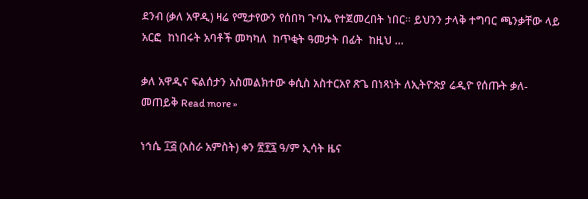ደንብ (ቃለ አዋዲ) ዛሬ የሚታየውን የሰበካ ጉባኤ የተጀመረበት ነበር። ይህንን ታላቅ ተግባር ጫንቃቸው ላይ አርፎ  ከነበሩት አባቶች መካካለ  ከጥቂት ዓመታት በፊት  ከዚህ …

ቃለ አዋዲና ፍልሰታን አስመልክተው ቀሲስ አስተርአየ ጽጌ በነጻነት ለኢትዮጵያ ሬዲዮ የሰጡት ቃለ-መጠይቅ Read more »

ነኅሴ ፲፭ (አስራ አምስት) ቀን ፳፻፯ ዓ/ም ኢሳት ዜና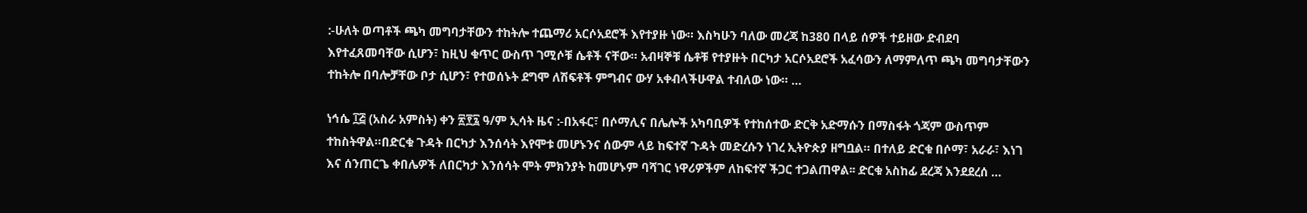:-ሁለት ወጣቶች ጫካ መግባታቸውን ተከትሎ ተጨማሪ አርሶአደሮች እየተያዙ ነው። እስካሁን ባለው መረጃ ከ380 በላይ ሰዎች ተይዘው ድብደባ እየተፈጸመባቸው ሲሆን፣ ከዚህ ቁጥር ውስጥ ገሚሶቹ ሴቶች ናቸው። አብዛኞቹ ሴቶቹ የተያዙት በርካታ አርሶአደሮች አፈሳውን ለማምለጥ ጫካ መግባታቸውን ተከትሎ በባሎቻቸው ቦታ ሲሆን፣ የተወሰኑት ደግሞ ለሽፍቶች ምግብና ውሃ አቀብላችሁዋል ተብለው ነው። …

ነኅሴ ፲፭ (አስራ አምስት) ቀን ፳፻፯ ዓ/ም ኢሳት ዜና :-በአፋር፣ በሶማሊና በሌሎች አካባቢዎች የተከሰተው ድርቅ አድማሱን በማስፋት ጎጃም ውስጥም ተከስትዋል።በድርቁ ጉዳት በርካታ እንሰሳት እየሞቱ መሆኑንና ሰውም ላይ ከፍተኛ ጉዳት መድረሱን ነገረ ኢትዮጵያ ዘግቧል። በተለይ ድርቁ በሶማ፣ አራራ፣ እነገ እና ሰንጠርጌ ቀበሌዎች ለበርካታ እንሰሳት ሞት ምክንያት ከመሆኑም ባሻገር ነዋሪዎችም ለከፍተኛ ችጋር ተጋልጠዋል፡፡ ድርቁ አስከፊ ደረጃ እንደደረሰ …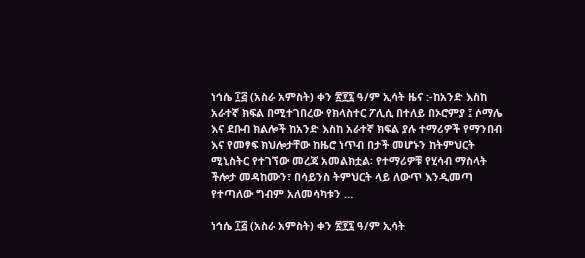ነኅሴ ፲፭ (አስራ አምስት) ቀን ፳፻፯ ዓ/ም ኢሳት ዜና :-ከአንድ እስከ አራተኛ ክፍል በሚተገበረው የክላስተር ፖሊሲ በተለይ በኦሮምያ ፤ ሶማሌ እና ደቡብ ክልሎች ከአንድ እስከ አራተኛ ክፍል ያሉ ተማሪዎች የማንበብ እና የመፃፍ ክህሎታቸው ከዜሮ ነጥብ በታች መሆኑን ከትምህርት ሚኒስትር የተገኘው መረጃ አመልክቷል፡ የተማሪዎቹ የሂሳብ ማስላት ችሎታ መዳከሙን፣ በሳይንስ ትምህርት ላይ ለውጥ እንዲመጣ የተጣለው ግብም አለመሳካቱን …

ነኅሴ ፲፭ (አስራ አምስት) ቀን ፳፻፯ ዓ/ም ኢሳት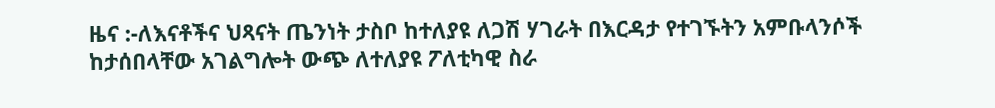ዜና :-ለእናቶችና ህጻናት ጤንነት ታስቦ ከተለያዩ ለጋሽ ሃገራት በእርዳታ የተገኙትን አምቡላንሶች ከታሰበላቸው አገልግሎት ውጭ ለተለያዩ ፖለቲካዊ ስራ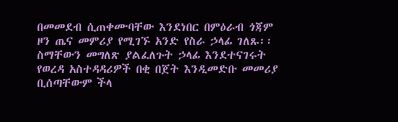በመመደብ ሲጠቀሙባቸው እንደነበር በምዕራብ ጎጃም ዞን ጤና መምሪያ የሚገኙ አንድ የስራ ኃላፊ ገለጹ፡፡ ስማቸውን መግለጽ ያልፈለጉት ኃላፊ እንደተናገሩት የወረዳ አስተዳዳሪዎች በቂ በጀት እንዲመድቡ መመሪያ ቢሰጣቸውም ችላ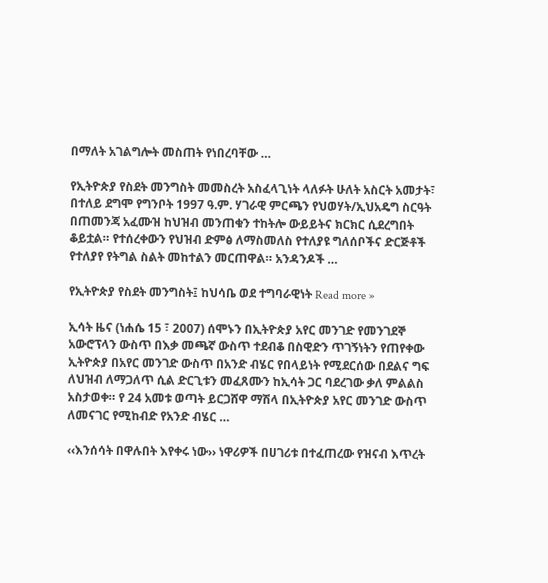በማለት አገልግሎት መስጠት የነበረባቸው …

የኢትዮጵያ የስደት መንግስት መመስረት አስፈላጊነት ላለፉት ሁለት አስርት አመታት፣ በተለይ ደግሞ የግንቦት 1997 ዓ.ም. ሃገራዊ ምርጫን የህወሃት/ኢህአዴግ ስርዓት በጠመንጃ አፈሙዝ ከህዝብ መንጠቁን ተከትሎ ውይይትና ክርክር ሲደረግበት ቆይቷል። የተሰረቀውን የህዝብ ድምፅ ለማስመለስ የተለያዩ ግለሰቦችና ድርጅቶች የተለያየ የትግል ስልት መከተልን መርጠዋል። አንዳንዶች …

የኢትዮጵያ የስደት መንግስት፤ ከህሳቤ ወደ ተግባራዊነት Read more »

ኢሳት ዜና (ነሐሴ 15 ፣ 2007) ሰሞኑን በኢትዮጵያ አየር መንገድ የመንገደኞ አውሮፕላን ውስጥ በእቃ መጫኛ ውስጥ ተደብቆ በስዊድን ጥገኝነትን የጠየቀው ኢትዮጵያ በአየር መንገድ ውስጥ በአንድ ብሄር የበላይነት የሚደርሰው በደልና ግፍ ለህዝብ ለማጋለጥ ሲል ድርጊቱን መፈጸሙን ከኢሳት ጋር ባደረገው ቃለ ምልልስ አስታወቀ። የ 24 አመቱ ወጣት ይርጋሸዋ ማሽላ በኢትዮጵያ አየር መንገድ ውስጥ ለመናገር የሚከብድ የአንድ ብሄር …

‹‹እንሰሳት በዋሉበት እየቀሩ ነው›› ነዋሪዎች በሀገሪቱ በተፈጠረው የዝናብ እጥረት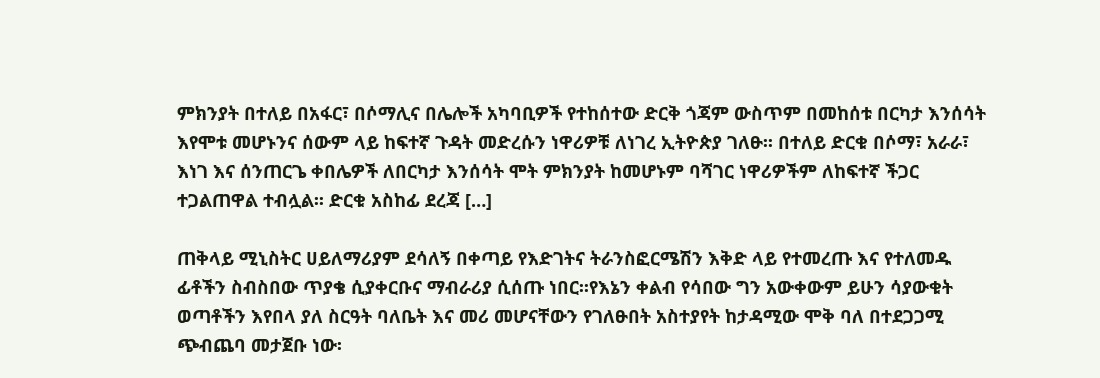ምክንያት በተለይ በአፋር፣ በሶማሊና በሌሎች አካባቢዎች የተከሰተው ድርቅ ጎጃም ውስጥም በመከሰቱ በርካታ እንሰሳት እየሞቱ መሆኑንና ሰውም ላይ ከፍተኛ ጉዳት መድረሱን ነዋሪዎቹ ለነገረ ኢትዮጵያ ገለፁ፡፡ በተለይ ድርቁ በሶማ፣ አራራ፣ እነገ እና ሰንጠርጌ ቀበሌዎች ለበርካታ እንሰሳት ሞት ምክንያት ከመሆኑም ባሻገር ነዋሪዎችም ለከፍተኛ ችጋር ተጋልጠዋል ተብሏል፡፡ ድርቁ አስከፊ ደረጃ […]

ጠቅላይ ሚኒስትር ሀይለማሪያም ደሳለኝ በቀጣይ የእድገትና ትራንስፎርሜሽን እቅድ ላይ የተመረጡ እና የተለመዱ ፊቶችን ስብስበው ጥያቄ ሲያቀርቡና ማብራሪያ ሲሰጡ ነበር፡፡የእኔን ቀልብ የሳበው ግን አውቀውም ይሁን ሳያውቁት ወጣቶችን እየበላ ያለ ስርዓት ባለቤት እና መሪ መሆናቸውን የገለፁበት አስተያየት ከታዳሚው ሞቅ ባለ በተደጋጋሚ ጭብጨባ መታጀቡ ነው፡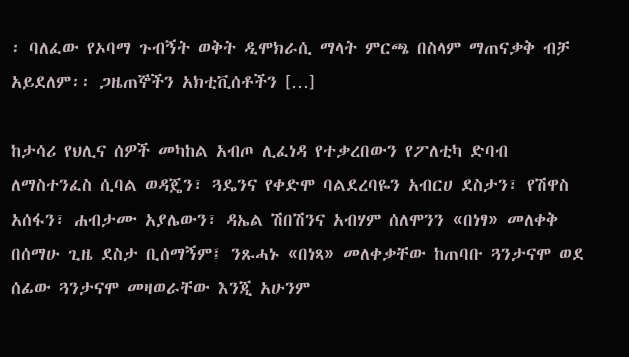፡ ባለፈው የኦባማ ጉብኝት ወቅት ዲሞክራሲ ማላት ምርጫ በስላም ማጠናቃቅ ብቻ አይደለም፡፡ ጋዜጠኞችን አክቲቪሰቶችን […]

ከታሳሪ የህሊና ሰዎች መካከል አብጦ ሊፈነዳ የተቃረበውን የፖለቲካ ድባብ ለማስተንፈስ ሲባል ወዳጄን፣ ጓዴንና የቀድሞ ባልደረባዬን አብርሀ ደስታን፣ የሽዋስ አሰፋን፣ ሐብታሙ አያሌውን፣ ዳኤል ሽበሽንና አብሃም ሰለሞንን «በነፃ» መለቀቅ በሰማሁ ጊዜ ደስታ ቢሰማኝም፤ ንጹሓኑ «በነጻ» መለቀቃቸው ከጠባቡ ጓንታናሞ ወደ ሰፊው ጓንታናሞ መዛወራቸው እንጂ አሁንም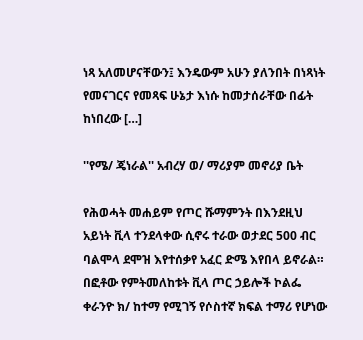ነጻ አለመሆናቸውን፤ እንዴውም አሁን ያለንበት በነጻነት የመናገርና የመጻፍ ሁኔታ እነሱ ከመታሰራቸው በፊት ከነበረው […]

''የሜ/ ጄነራል'' አብረሃ ወ/ ማሪያም መኖሪያ ቤት

የሕወሓት መሐይም የጦር ሹማምንት በእንደዚህ አይነት ቪላ ተንደላቀው ሲኖሩ ተራው ወታደር 500 ብር ባልሞላ ደሞዝ እየተሰቃየ አፈር ድሜ እየበላ ይኖራል። በፎቶው የምትመለከቱት ቪላ ጦር ኃይሎች ኮልፌ ቀራንዮ ክ/ ከተማ የሚገኝ የሶስተኛ ክፍል ተማሪ የሆነው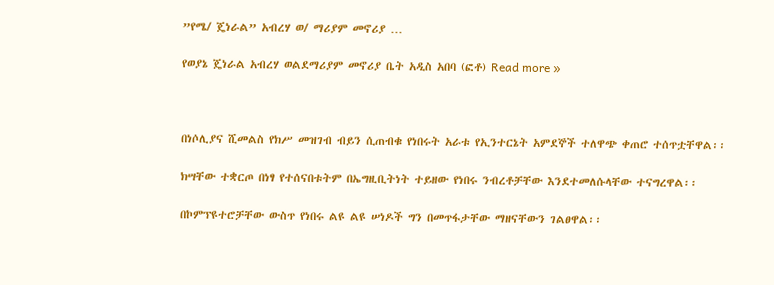”የሜ/ ጄነራል” አብረሃ ወ/ ማሪያም መኖሪያ …

የወያኔ ጄነራል አብረሃ ወልደማሪያም መኖሪያ ቤት አዲስ አበባ (ፎቶ) Read more »



በነሶሊያና ሺመልስ የክሥ መዝገብ ብይን ሲጠብቁ የነበሩት አራቱ የኢንተርኔት አምደኞች ተለዋጭ ቀጠሮ ተሰጥቷቸዋል፡፡

ክሣቸው ተቋርጦ በነፃ የተሰናበቱትም በኤግዚቢትነት ተይዘው የነበሩ ንብረቶቻቸው እንደተመለሱላቸው ተናግረዋል፡፡

በኮምፕዩተሮቻቸው ውስጥ የነበሩ ልዩ ልዩ ሠነዶች ግን በመጥፋታቸው ማዘናቸውን ገልፀዋል፡፡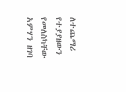ለተጨማሪ የተያያዘውን የመለስካቸው አምሃን ዘገባ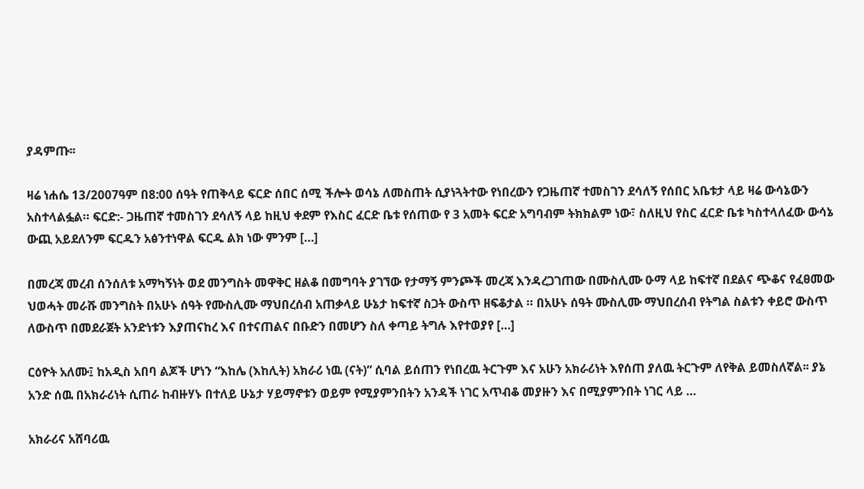ያዳምጡ፡፡

ዛሬ ነሐሴ 13/2007ዓም በ8:00 ሰዓት የጠቅላይ ፍርድ ሰበር ሰሚ ችሎት ወሳኔ ለመስጠት ሲያነጓትተው የነበረውን የጋዜጠኛ ተመስገን ደሳለኝ የሰበር አቤቱታ ላይ ዛሬ ውሳኔውን አስተላልፏል። ፍርድ:- ጋዜጠኛ ተመስገን ደሳለኝ ላይ ከዚህ ቀደም የእስር ፈርድ ቤቱ የሰጠው የ 3 አመት ፍርድ አግባብም ትክክልም ነው፣ ስለዚህ የስር ፈርድ ቤቱ ካስተላለፈው ውሳኔ ውጪ አይደለንም ፍርዱን አፅንተነዋል ፍርዱ ልክ ነው ምንም […]

በመረጃ መረብ ሰንሰለቱ አማካኝነት ወደ መንግስት መዋቅር ዘልቆ በመግባት ያገኘው የታማኝ ምንጮች መረጃ እንዳረጋገጠው በሙስሊሙ ዑማ ላይ ከፍተኛ በደልና ጭቆና የፈፀመው ህወሓት መራሹ መንግስት በአሁኑ ሰዓት የሙስሊሙ ማህበረሰብ አጠቃላይ ሁኔታ ከፍተኛ ስጋት ውስጥ ዘፍቆታል ። በአሁኑ ሰዓት ሙስሊሙ ማህበረሰብ የትግል ስልቱን ቀይሮ ውስጥ ለውስጥ በመደራጀት አንድነቱን እያጠናከረ እና በተናጠልና በቡድን በመሆን ስለ ቀጣይ ትግሉ እየተወያየ […]

ርዕዮት አለሙ፤ ከአዲስ አበባ ልጆች ሆነን “እከሌ (እከሊት) አክራሪ ነዉ (ናት)” ሲባል ይሰጠን የነበረዉ ትርጉም እና አሁን አክራሪነት እየሰጠ ያለዉ ትርጉም ለየቅል ይመስለኛል፡፡ ያኔ አንድ ሰዉ በአክራሪነት ሲጠራ ከብዙሃኑ በተለይ ሁኔታ ሃይማኖቱን ወይም የሚያምንበትን አንዳች ነገር አጥብቆ መያዙን እና በሚያምንበት ነገር ላይ …

አክራሪና አሸባሪዉ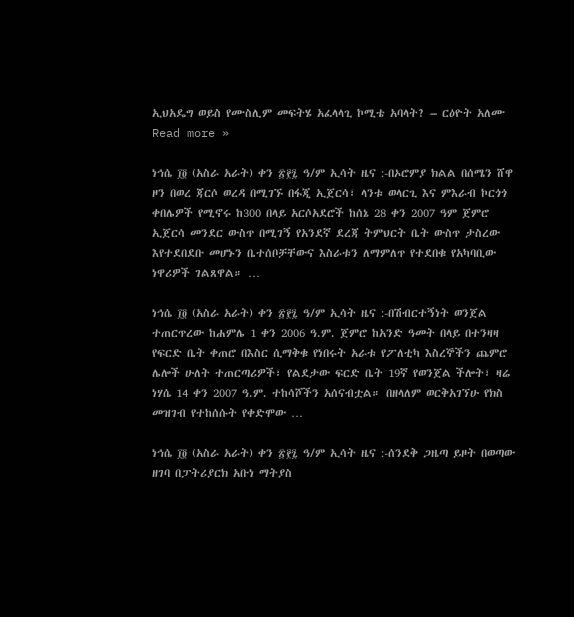ኢህአዴግ ወይስ የሙስሊም መፍትሄ አፈላላጊ ኮሚቴ አባላት? – ርዕዮት አለሙ Read more »

ነኅሴ ፲፬ (አስራ አራት) ቀን ፳፻፯ ዓ/ም ኢሳት ዜና :-በኦሮምያ ክልል በሰሜን ሸዋ ዞን በወረ ጃርሶ ወረዳ በሚገኙ በፋጂ ኢጀርሳ፣ ላንቱ ወላርጊ እና ምእራብ ኮርጎጎ ቀበሌዎች የሚኖሩ ከ300 በላይ አርሶአደሮች ከሰኔ 28 ቀን 2007 ዓም ጀምሮ ኢጀርሳ መንደር ውስጥ በሚገኝ የአንደኛ ደረጃ ትምህርት ቤት ውስጥ ታስረው እየተደበደቡ መሆኑን ቤተሰቦቻቸውና እስራቱን ለማምለጥ የተደበቁ የአካባቢው ነዋሪዎች ገልጸዋል። …

ነኅሴ ፲፬ (አስራ አራት) ቀን ፳፻፯ ዓ/ም ኢሳት ዜና :-በሽብርተኝነት ወንጀል ተጠርጥረው ከሐምሌ 1 ቀን 2006 ዓ.ም. ጀምሮ ከአንድ ዓመት በላይ በተንዛዛ የፍርድ ቤት ቀጠሮ በእስር ሲማቅቁ የነበሩት አራቱ የፖለቲካ እስረኞችን ጨምሮ ሌሎች ሁለት ተጠርጣሪዎች፣ የልደታው ፍርድ ቤት 19ኛ የወንጀል ችሎት፣ ዛሬ ነሃሴ 14 ቀን 2007 ዓ.ም. ተከሳሾችን አሰናብቷል። በዘላለም ወርቅአገኘሁ የክስ መዝገብ የተከሰሱት የቀድሞው …

ነኅሴ ፲፬ (አስራ አራት) ቀን ፳፻፯ ዓ/ም ኢሳት ዜና :-ሰንደቅ ጋዜጣ ይዞት በወጣው ዘገባ በፓትሪያርክ አቡነ ማትያስ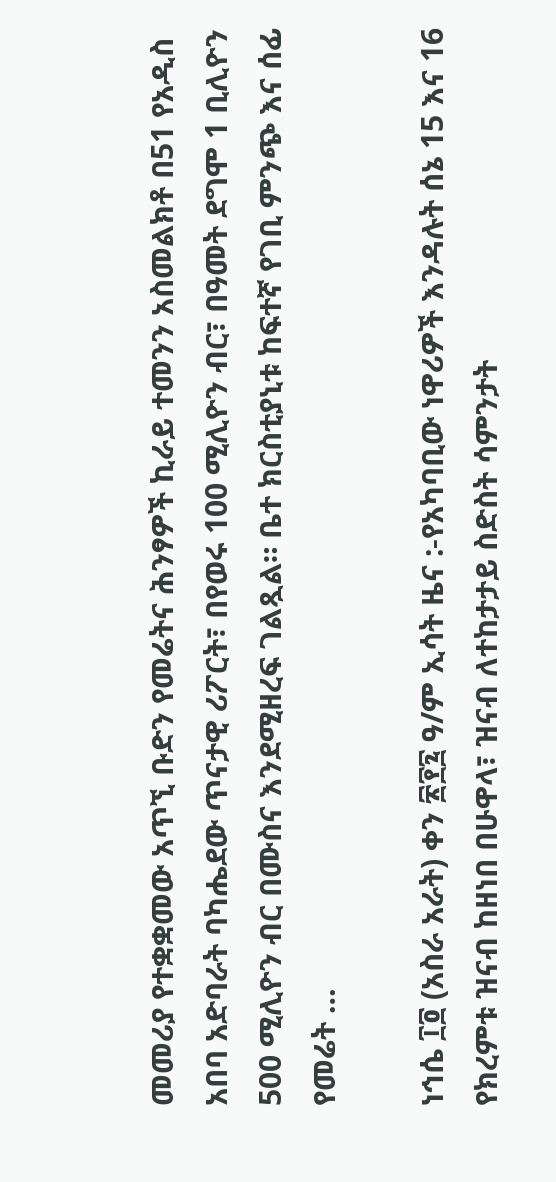መመሪያ የተቋቋመው አጥኚ ቡድን የመሬትና ሕንፃዎች ኪራይ ተመንን አስመልክቶ በ51 የአዲስ አበባ አድባራት ባካሔደው ጥናታዊ ሪፖርት፣ በየወሩ 100 ሚሊዮን ብር፣ በዓመት ደግሞ 1 ቢሊዮን 500 ሚሊዮን ብር በሙስና እንደሚዘረፍ ገልጿል። ቤተ ክርስቲያኒቱ ከፍተኛ የገቢ ምንጭ እና ሰፊ የመሬት …

ነኅሴ ፲፬ (አስራ አራት) ቀን ፳፻፯ ዓ/ም ኢሳት ዜና :-የአካባቢው ነዋሪዎች እንዳሉት ሰኔ 15 እና 16 የክረምቱ ዝናብ ከዘነበ በሁዋላ፣ ዝናብ ለተከታታይ ስድስት ሳምንታት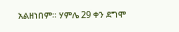አልዘነበም። ሃምሌ 29 ቀን ደግሞ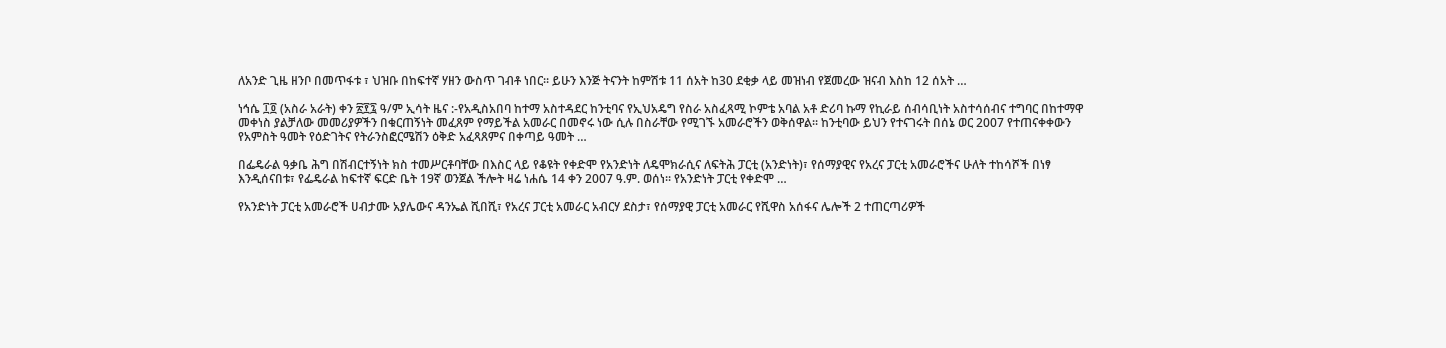ለአንድ ጊዜ ዘንቦ በመጥፋቱ ፣ ህዝቡ በከፍተኛ ሃዘን ውስጥ ገብቶ ነበር። ይሁን እንጅ ትናንት ከምሽቱ 11 ሰአት ከ30 ደቂቃ ላይ መዝነብ የጀመረው ዝናብ እስከ 12 ሰአት …

ነኅሴ ፲፬ (አስራ አራት) ቀን ፳፻፯ ዓ/ም ኢሳት ዜና :-የአዲስአበባ ከተማ አስተዳደር ከንቲባና የኢህአዴግ የስራ አስፈጻሚ ኮምቴ አባል አቶ ድሪባ ኩማ የኪራይ ሰብሳቢነት አስተሳሰብና ተግባር በከተማዋ መቀነስ ያልቻለው መመሪያዎችን በቁርጠኝነት መፈጸም የማይችል አመራር በመኖሩ ነው ሲሉ በስራቸው የሚገኙ አመራሮችን ወቅሰዋል፡፡ ከንቲባው ይህን የተናገሩት በሰኔ ወር 2007 የተጠናቀቀውን የአምስት ዓመት የዕድገትና የትራንስፎርሜሽን ዕቅድ አፈጻጸምና በቀጣይ ዓመት …

በፌዴራል ዓቃቤ ሕግ በሽብርተኝነት ክስ ተመሥርቶባቸው በእስር ላይ የቆዩት የቀድሞ የአንድነት ለዴሞክራሲና ለፍትሕ ፓርቲ (አንድነት)፣ የሰማያዊና የአረና ፓርቲ አመራሮችና ሁለት ተከሳሾች በነፃ እንዲሰናበቱ፣ የፌዴራል ከፍተኛ ፍርድ ቤት 19ኛ ወንጀል ችሎት ዛሬ ነሐሴ 14 ቀን 2007 ዓ.ም. ወሰነ፡፡ የአንድነት ፓርቲ የቀድሞ …

የአንድነት ፓርቲ አመራሮች ሀብታሙ አያሌውና ዳንኤል ሺበሺ፣ የአረና ፓርቲ አመራር አብርሃ ደስታ፣ የሰማያዊ ፓርቲ አመራር የሺዋስ አሰፋና ሌሎች 2 ተጠርጣሪዎች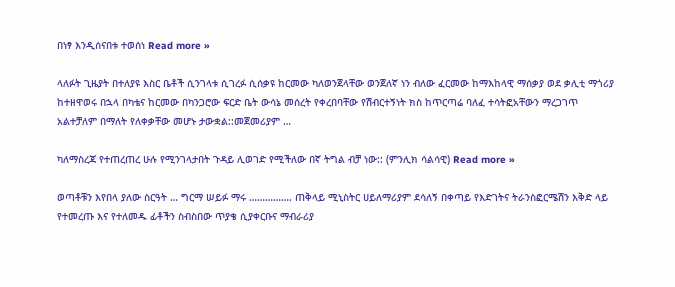በነፃ እንዲሰናበቱ ተወሰነ Read more »

ላለፉት ጊዜያት በተለያዩ እስር ቤቶች ሲንገላቱ ሲገረፉ ሲሰቃዩ ከርመው ካለወንጀላቸው ወንጀለኛ ነን ብለው ፈርመው ከማእከላዊ ማሰቃያ ወደ ቃሊቲ ማጎሪያ ከተዘዋወሩ በኋላ በካቴና ከርመው በካንጋሮው ፍርድ ቤት ውሳኔ መሰረት የቀረበባቸው የሽብርተኝነት ክስ ከጥርጣሬ ባለፈ ተሳትፎአቸውን ማረጋገጥ አልተቻለም በማለት የለቀቃቸው መሆኑ ታውቋል::መጀመሪያም …

ካለማስረጃ የተጠረጠረ ሁሉ የሚንገላታበት ጉዳይ ሊወገድ የሚችለው በኛ ትግል ብቻ ነው:: (ምንሊክ ሳልሳዊ) Read more »

ወጣቶቹን እየበላ ያለው ስርዓት … ግርማ ሠይፉ ማሩ ……………. ጠቅላይ ሚኒስትር ሀይለማሪያም ደሳለኝ በቀጣይ የእድገትና ትራንስፎርሜሽን እቅድ ላይ የተመረጡ እና የተለመዱ ፊቶችን ስብስበው ጥያቄ ሲያቀርቡና ማብራሪያ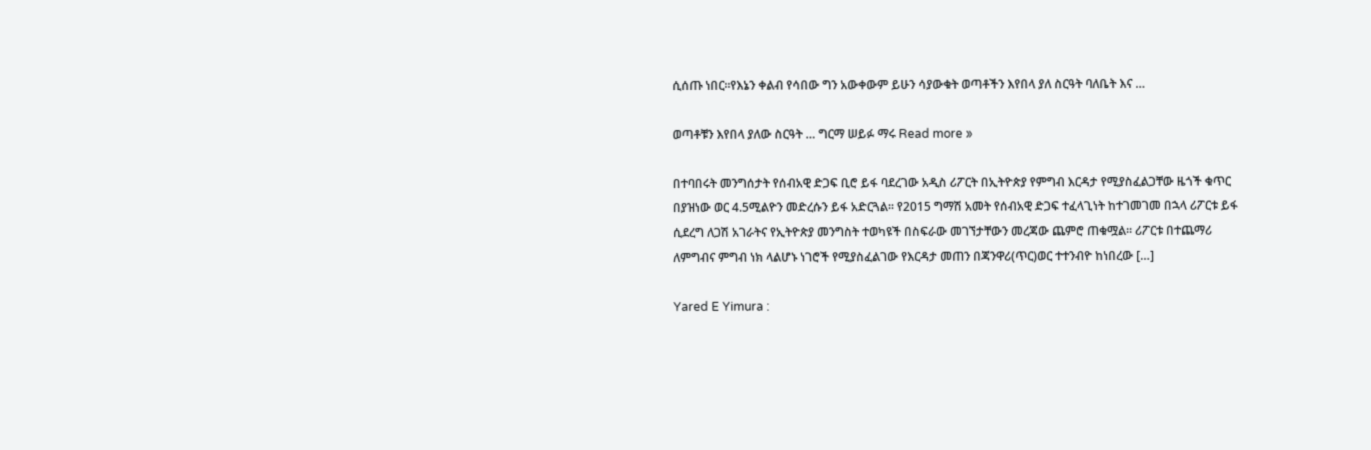ሲሰጡ ነበር፡፡የእኔን ቀልብ የሳበው ግን አውቀውም ይሁን ሳያውቁት ወጣቶችን እየበላ ያለ ስርዓት ባለቤት እና …

ወጣቶቹን እየበላ ያለው ስርዓት … ግርማ ሠይፉ ማሩ Read more »

በተባበሩት መንግሰታት የሰብአዊ ድጋፍ ቢሮ ይፋ ባደረገው አዲስ ሪፖርት በኢትዮጵያ የምግብ እርዳታ የሚያስፈልጋቸው ዜጎች ቁጥር በያዝነው ወር 4.5ሚልዮን መድረሱን ይፋ አድርጓል፡፡ የ2015 ግማሽ አመት የሰብአዊ ድጋፍ ተፈላጊነት ከተገመገመ በኋላ ሪፖርቱ ይፋ ሲደረግ ለጋሽ አገራትና የኢትዮጵያ መንግስት ተወካዩች በስፍራው መገኘታቸውን መረጃው ጨምሮ ጠቁሟል፡፡ ሪፖርቱ በተጨማሪ ለምግብና ምግብ ነክ ላልሆኑ ነገሮች የሚያስፈልገው የእርዳታ መጠን በጃንዋሪ(ጥር)ወር ተተንብዮ ከነበረው […]

Yared E Yimura :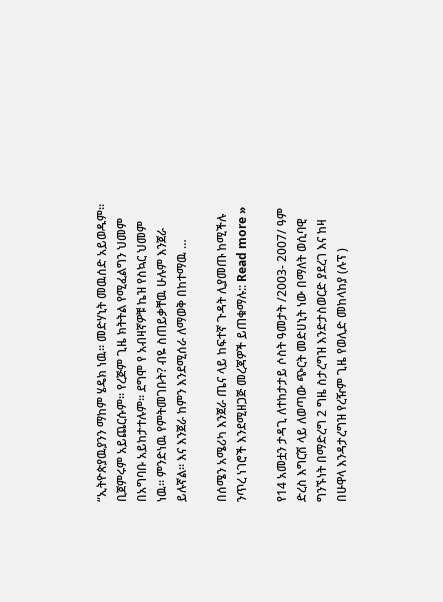“ኢትዮጵያዉያንን ማከም ሄዴክ ነዉ። መድሃኒት መዉሰድ አይወዱም። ቢጀምሩም አይጨርሱም። የረጅም ጊዜ ክትትል የሚፈልግን ህመም በአግባቡ አይከታተሉም። ደግሞ የ አብዛኛዎቹ ኬዝ የስኳር ህመም ነዉ። ምንድነዉ የምትመገቡት? ብዬ ስጠይቃቸዉ ሁሉም እንጀራ ይሉኛል። እና እንጀራ ከምን እንደሚሰራ ለማወቅ በከተማዉ …

በሰሜን አሜሪካ እንጀራ ጤና ላይ ከፍተኛ ጉዳት ሊያመጡ ከሚችሉ ንጥረ ነገሮች እንደሚዘጋጅ መረጃዎች ይጠቁማሉ:: Read more »

የ14 አመቷን ታዳጊ ለተከታታይ ሶስት ዓመታት /2003- 2007/ ዓም ድረስ እግርሽ ላይ ለወጣው ጭርት መድሀኒት ነው በማለት ወሲባዊ ግንኙነት በማድረግ 2 ግዜ ስታረግዝ እንድታስወርድ ያደረገ እና ከዛ በሁዋላ እንዳታረግዝ የረዥም ጊዜ የወሊድ መከላከያ (ሉፕ )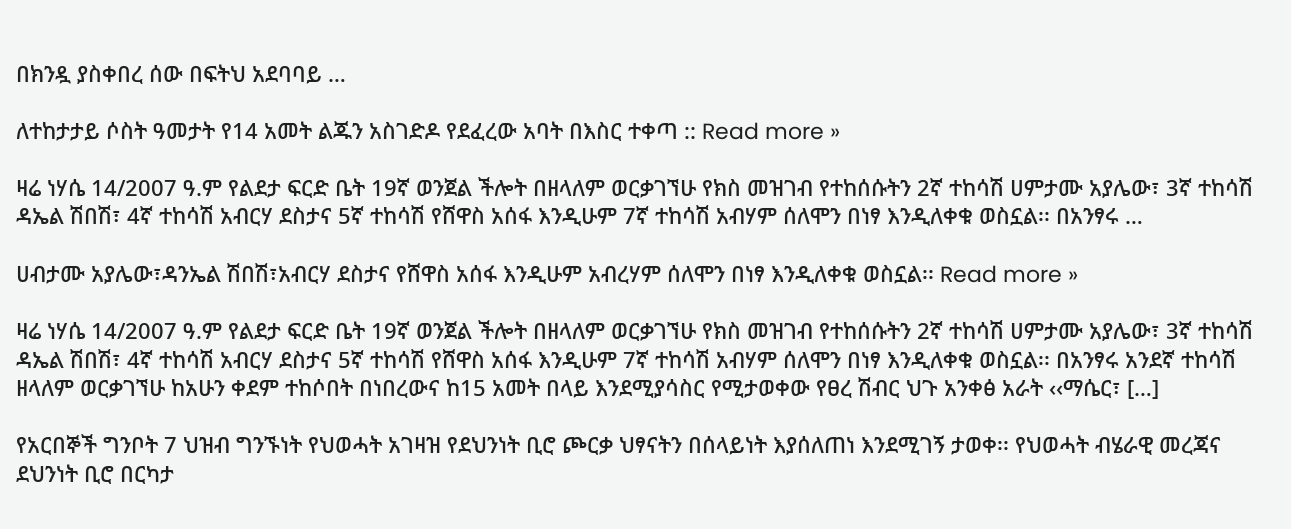በክንዷ ያስቀበረ ሰው በፍትህ አደባባይ …

ለተከታታይ ሶስት ዓመታት የ14 አመት ልጁን አስገድዶ የደፈረው አባት በእስር ተቀጣ :: Read more »

ዛሬ ነሃሴ 14/2007 ዓ.ም የልደታ ፍርድ ቤት 19ኛ ወንጀል ችሎት በዘላለም ወርቃገኘሁ የክስ መዝገብ የተከሰሱትን 2ኛ ተከሳሽ ሀምታሙ አያሌው፣ 3ኛ ተከሳሽ ዳኤል ሽበሽ፣ 4ኛ ተከሳሽ አብርሃ ደስታና 5ኛ ተከሳሽ የሸዋስ አሰፋ እንዲሁም 7ኛ ተከሳሽ አብሃም ሰለሞን በነፃ እንዲለቀቁ ወስኗል፡፡ በአንፃሩ …

ሀብታሙ አያሌው፣ዳንኤል ሽበሽ፣አብርሃ ደስታና የሸዋስ አሰፋ እንዲሁም አብረሃም ሰለሞን በነፃ እንዲለቀቁ ወስኗል፡፡ Read more »

ዛሬ ነሃሴ 14/2007 ዓ.ም የልደታ ፍርድ ቤት 19ኛ ወንጀል ችሎት በዘላለም ወርቃገኘሁ የክስ መዝገብ የተከሰሱትን 2ኛ ተከሳሽ ሀምታሙ አያሌው፣ 3ኛ ተከሳሽ ዳኤል ሽበሽ፣ 4ኛ ተከሳሽ አብርሃ ደስታና 5ኛ ተከሳሽ የሸዋስ አሰፋ እንዲሁም 7ኛ ተከሳሽ አብሃም ሰለሞን በነፃ እንዲለቀቁ ወስኗል፡፡ በአንፃሩ አንደኛ ተከሳሽ ዘላለም ወርቃገኘሁ ከአሁን ቀደም ተከሶበት በነበረውና ከ15 አመት በላይ እንደሚያሳስር የሚታወቀው የፀረ ሽብር ህጉ አንቀፅ አራት ‹‹ማሴር፣ […]

የአርበኞች ግንቦት 7 ህዝብ ግንኙነት የህወሓት አገዛዝ የደህንነት ቢሮ ጮርቃ ህፃናትን በሰላይነት እያሰለጠነ እንደሚገኝ ታወቀ፡፡ የህወሓት ብሄራዊ መረጃና ደህንነት ቢሮ በርካታ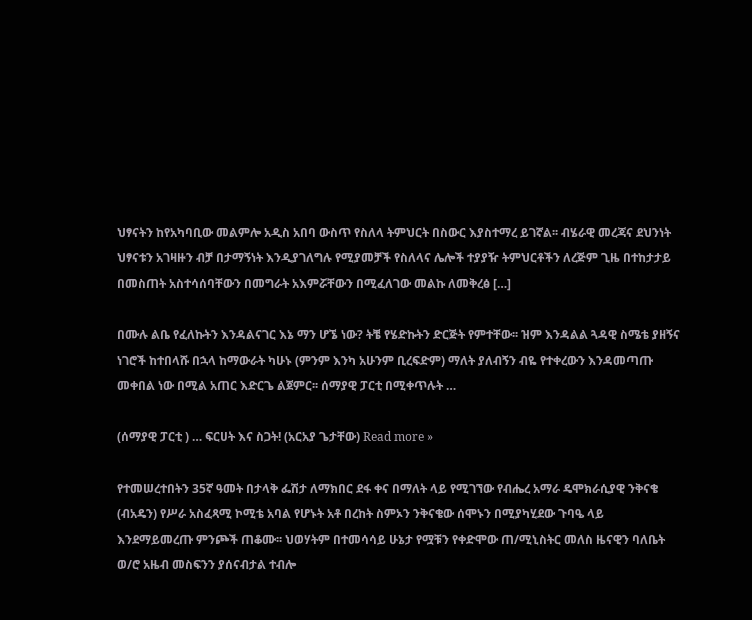ህፃናትን ከየአካባቢው መልምሎ አዲስ አበባ ውስጥ የስለላ ትምህርት በስውር እያስተማረ ይገኛል፡፡ ብሄራዊ መረጃና ደህንነት ህፃናቱን አገዛዙን ብቻ በታማኝነት እንዲያገለግሉ የሚያመቻች የስለላና ሌሎች ተያያዥ ትምህርቶችን ለረጅም ጊዜ በተከታታይ በመስጠት አስተሳሰባቸውን በመግራት አእምሯቸውን በሚፈለገው መልኩ ለመቅረፅ […]

በሙሉ ልቤ የፈለኩትን እንዳልናገር እኔ ማን ሆኜ ነው? ትቼ የሄድኩትን ድርጅት የምተቸው፡፡ ዝም እንዳልል ጓዳዊ ስሜቴ ያዘኝና ነገሮች ከተበላሹ በኋላ ከማውራት ካሁኑ (ምንም እንካ አሁንም ቢረፍድም) ማለት ያለብኝን ብዬ የተቀረውን እንዳመጣጡ መቀበል ነው በሚል አጠር እድርጌ ልጀምር፡፡ ሰማያዊ ፓርቲ በሚቀጥሉት …

(ሰማያዊ ፓርቲ ) … ፍርሀት እና ስጋት! (አርአያ ጌታቸው) Read more »

የተመሠረተበትን 35ኛ ዓመት በታላቅ ፌሽታ ለማክበር ደፋ ቀና በማለት ላይ የሚገኘው የብሔረ አማራ ዴሞክራሲያዊ ንቅናቄ (ብአዴን) የሥራ አስፈጻሚ ኮሚቴ አባል የሆኑት አቶ በረከት ስምኦን ንቅናቄው ሰሞኑን በሚያካሂደው ጉባዔ ላይ እንደማይመረጡ ምንጮች ጠቆሙ፡፡ ህወሃትም በተመሳሳይ ሁኔታ የሟቹን የቀድሞው ጠ/ሚኒስትር መለስ ዜናዊን ባለቤት ወ/ሮ አዜብ መስፍንን ያሰናብታል ተብሎ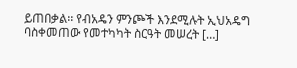ይጠበቃል፡፡ የብአዴን ምንጮች እንደሚሉት ኢህአዴግ ባስቀመጠው የመተካካት ስርዓት መሠረት […]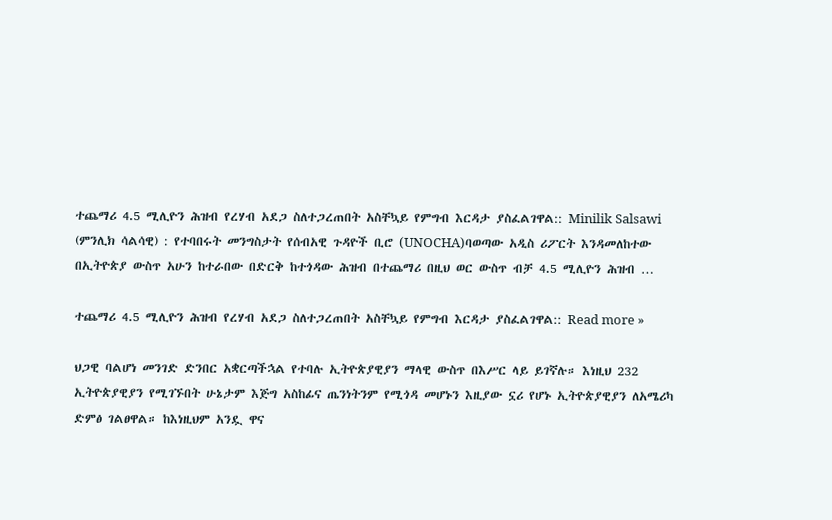ተጨማሪ 4.5 ሚሊዮን ሕዝብ የረሃብ አደጋ ስለተጋረጠበት አስቸኳይ የምግብ እርዳታ ያስፈልገዋል:: Minilik Salsawi (ምንሊክ ሳልሳዊ) : የተባበሩት መንግስታት የሰብአዊ ጉዳዮች ቢሮ (UNOCHA)ባወጣው አዲስ ሪፖርት እንዳመለከተው በኢትዮጵያ ውስጥ አሁን ከተራበው በድርቅ ከተጎዳው ሕዝብ በተጨማሪ በዚህ ወር ውስጥ ብቻ 4.5 ሚሊዮን ሕዝብ …

ተጨማሪ 4.5 ሚሊዮን ሕዝብ የረሃብ አደጋ ስለተጋረጠበት አስቸኳይ የምግብ እርዳታ ያስፈልገዋል:: Read more »

ህጋዊ ባልሆነ መንገድ ድንበር አቋርጣችኋል የተባሉ ኢትዮጵያዊያን ማላዊ ውስጥ በእሥር ላይ ይገኛሉ። እነዚህ 232 ኢትዮጵያዊያን የሚገኙበት ሁኔታም እጅግ አስከፊና ጤንነትንም የሚጎዳ መሆኑን እዚያው ኗሪ የሆኑ ኢትዮጵያዊያን ለአሜሪካ ድምፅ ገልፀዋል። ከእነዚህም አንዷ ዋና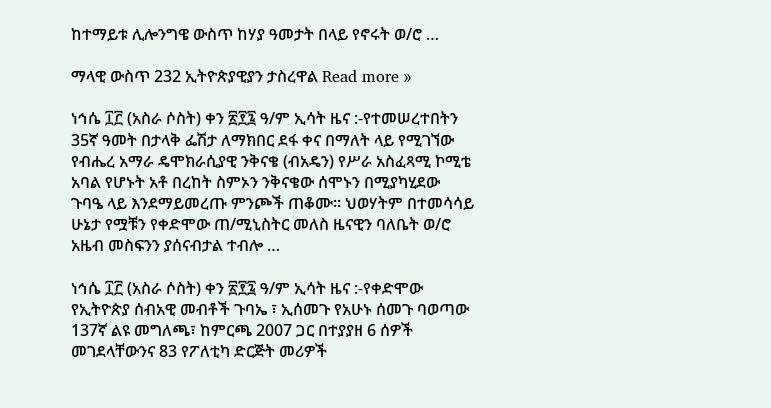ከተማይቱ ሊሎንግዌ ውስጥ ከሃያ ዓመታት በላይ የኖሩት ወ/ሮ …

ማላዊ ውስጥ 232 ኢትዮጵያዊያን ታስረዋል Read more »

ነኅሴ ፲፫ (አስራ ሶስት) ቀን ፳፻፯ ዓ/ም ኢሳት ዜና :-የተመሠረተበትን 35ኛ ዓመት በታላቅ ፌሽታ ለማክበር ደፋ ቀና በማለት ላይ የሚገኘው የብሔረ አማራ ዴሞክራሲያዊ ንቅናቄ (ብአዴን) የሥራ አስፈጻሚ ኮሚቴ አባል የሆኑት አቶ በረከት ስምኦን ንቅናቄው ሰሞኑን በሚያካሂደው ጉባዔ ላይ እንደማይመረጡ ምንጮች ጠቆሙ፡፡ ህወሃትም በተመሳሳይ ሁኔታ የሟቹን የቀድሞው ጠ/ሚኒስትር መለስ ዜናዊን ባለቤት ወ/ሮ አዜብ መስፍንን ያሰናብታል ተብሎ …

ነኅሴ ፲፫ (አስራ ሶስት) ቀን ፳፻፯ ዓ/ም ኢሳት ዜና :-የቀድሞው የኢትዮጵያ ሰብአዊ መብቶች ጉባኤ ፣ ኢሰመጉ የአሁኑ ሰመጉ ባወጣው 137ኛ ልዩ መግለጫ፣ ከምርጫ 2007 ጋር በተያያዘ 6 ሰዎች መገደላቸውንና 83 የፖለቲካ ድርጅት መሪዎች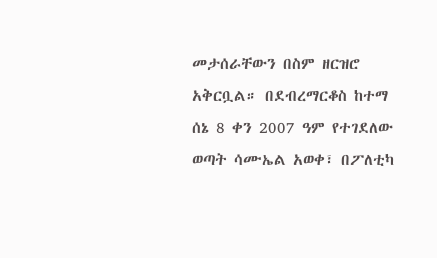መታሰራቸውን በስም ዘርዝሮ አቅርቧል። በደብረማርቆስ ከተማ ሰኔ 8 ቀን 2007 ዓም የተገደለው ወጣት ሳሙኤል አወቀ፣ በፖለቲካ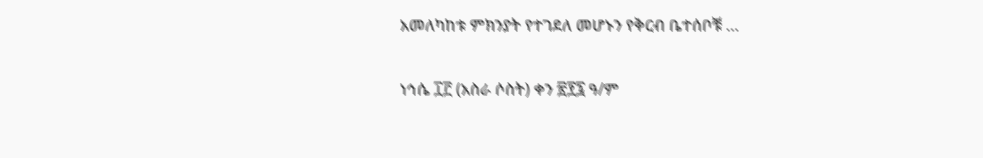አመለካከቱ ምክንያት የተገደለ መሆኑን የቅርብ ቤተሰቦቹ …

ነኅሴ ፲፫ (አስራ ሶስት) ቀን ፳፻፯ ዓ/ም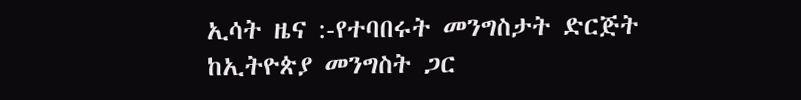ኢሳት ዜና :-የተባበሩት መንግስታት ድርጅት ከኢትዮጵያ መንግስት ጋር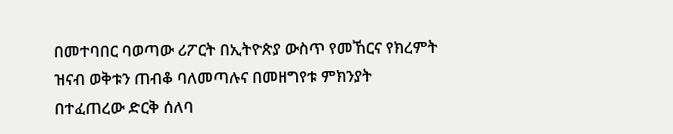በመተባበር ባወጣው ሪፖርት በኢትዮጵያ ውስጥ የመኸርና የክረምት ዝናብ ወቅቱን ጠብቆ ባለመጣሉና በመዘግየቱ ምክንያት በተፈጠረው ድርቅ ሰለባ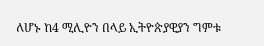ለሆኑ ከ4 ሚሊዮን በላይ ኢትዮጵያዊያን ግምቱ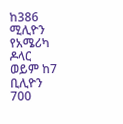ከ386 ሚሊዮን የአሜሪካ ዶላር ወይም ከ7 ቢሊዮን 700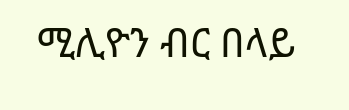ሚሊዮን ብር በላይ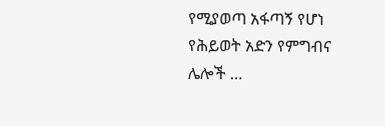የሚያወጣ አፋጣኝ የሆነ የሕይወት አድን የምግብና ሌሎች …